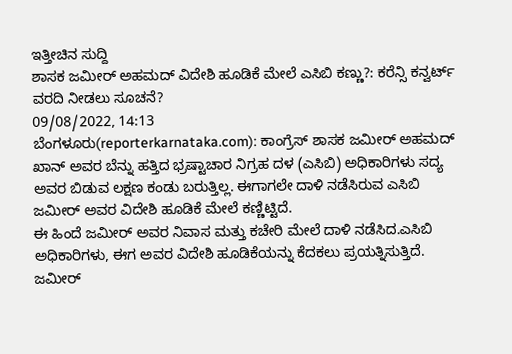ಇತ್ತೀಚಿನ ಸುದ್ದಿ
ಶಾಸಕ ಜಮೀರ್ ಅಹಮದ್ ವಿದೇಶಿ ಹೂಡಿಕೆ ಮೇಲೆ ಎಸಿಬಿ ಕಣ್ಣು?: ಕರೆನ್ಸಿ ಕನ್ವರ್ಟ್ ವರದಿ ನೀಡಲು ಸೂಚನೆ?
09/08/2022, 14:13
ಬೆಂಗಳೂರು(reporterkarnataka.com): ಕಾಂಗ್ರೆಸ್ ಶಾಸಕ ಜಮೀರ್ ಅಹಮದ್ ಖಾನ್ ಅವರ ಬೆನ್ನು ಹತ್ತಿದ ಭ್ರಷ್ಟಾಚಾರ ನಿಗ್ರಹ ದಳ (ಎಸಿಬಿ) ಅಧಿಕಾರಿಗಳು ಸದ್ಯ ಅವರ ಬಿಡುವ ಲಕ್ಷಣ ಕಂಡು ಬರುತ್ತಿಲ್ಲ. ಈಗಾಗಲೇ ದಾಳಿ ನಡೆಸಿರುವ ಎಸಿಬಿ ಜಮೀರ್ ಅವರ ವಿದೇಶಿ ಹೂಡಿಕೆ ಮೇಲೆ ಕಣ್ಣಿಟ್ಟಿದೆ.
ಈ ಹಿಂದೆ ಜಮೀರ್ ಅವರ ನಿವಾಸ ಮತ್ತು ಕಚೇರಿ ಮೇಲೆ ದಾಳಿ ನಡೆಸಿದ.ಎಸಿಬಿ ಅಧಿಕಾರಿಗಳು, ಈಗ ಅವರ ವಿದೇಶಿ ಹೂಡಿಕೆಯನ್ನು ಕೆದಕಲು ಪ್ರಯತ್ನಿಸುತ್ತಿದೆ.
ಜಮೀರ್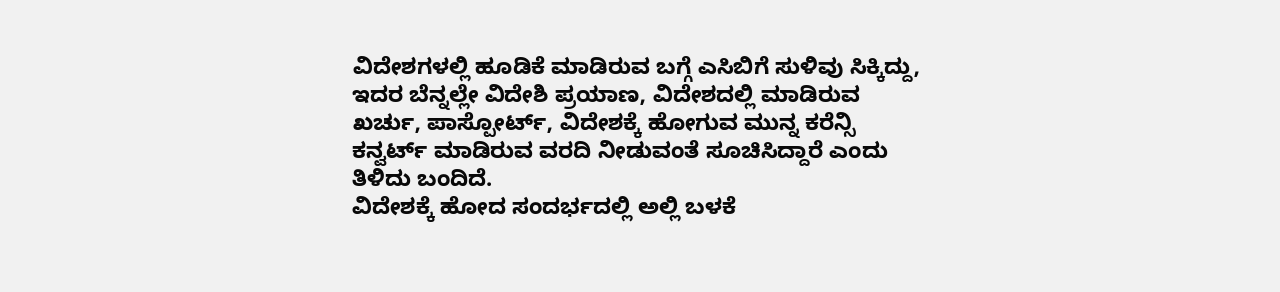ವಿದೇಶಗಳಲ್ಲಿ ಹೂಡಿಕೆ ಮಾಡಿರುವ ಬಗ್ಗೆ ಎಸಿಬಿಗೆ ಸುಳಿವು ಸಿಕ್ಕಿದ್ದು, ಇದರ ಬೆನ್ನಲ್ಲೇ ವಿದೇಶಿ ಪ್ರಯಾಣ, ವಿದೇಶದಲ್ಲಿ ಮಾಡಿರುವ ಖರ್ಚು, ಪಾಸ್ಪೋರ್ಟ್, ವಿದೇಶಕ್ಕೆ ಹೋಗುವ ಮುನ್ನ ಕರೆನ್ಸಿ ಕನ್ವರ್ಟ್ ಮಾಡಿರುವ ವರದಿ ನೀಡುವಂತೆ ಸೂಚಿಸಿದ್ದಾರೆ ಎಂದು ತಿಳಿದು ಬಂದಿದೆ.
ವಿದೇಶಕ್ಕೆ ಹೋದ ಸಂದರ್ಭದಲ್ಲಿ ಅಲ್ಲಿ ಬಳಕೆ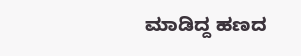ಮಾಡಿದ್ದ ಹಣದ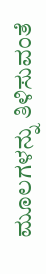ಮೂಲಗಳನ್ನು ತಿಳಿಸುವಂತೆ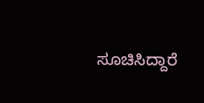ಸೂಚಿಸಿದ್ದಾರೆ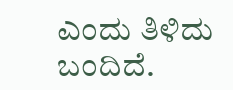ಎಂದು ತಿಳಿದು ಬಂದಿದೆ.